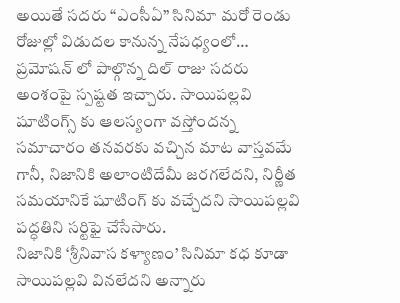అయితే సదరు “ఎంసీఏ” సినిమా మరో రెండు రోజుల్లో విడుదల కానున్న నేపధ్యంలో… ప్రమోషన్ లో పాల్గొన్న దిల్ రాజు సదరు అంశంపై స్పష్టత ఇచ్చారు. సాయిపల్లవి షూటింగ్స్ కు ఆలస్యంగా వస్తోందన్న సమాచారం తనవరకు వచ్చిన మాట వాస్తవమే గానీ, నిజానికి అలాంటిదేమీ జరగలేదని, నిర్ణీత సమయానికే షూటింగ్ కు వచ్చేదని సాయిపల్లవి పద్ధతిని సర్టిఫై చేసేసారు.
నిజానికి ‘శ్రీనివాస కళ్యాణం’ సినిమా కధ కూడా సాయిపల్లవి వినలేదని అన్నారు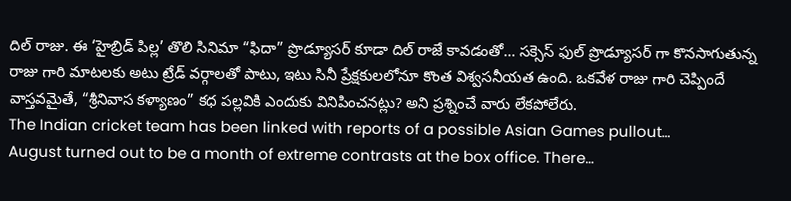దిల్ రాజు. ఈ ‘హైబ్రిడ్ పిల్ల’ తొలి సినిమా “ఫిదా” ప్రొడ్యూసర్ కూడా దిల్ రాజే కావడంతో… సక్సెస్ ఫుల్ ప్రొడ్యూసర్ గా కొనసాగుతున్న రాజు గారి మాటలకు అటు ట్రేడ్ వర్గాలతో పాటు, ఇటు సినీ ప్రేక్షకులలోనూ కొంత విశ్వసనీయత ఉంది. ఒకవేళ రాజు గారి చెప్పిందే వాస్తవమైతే, “శ్రీనివాస కళ్యాణం” కధ పల్లవికి ఎందుకు వినిపించనట్లు? అని ప్రశ్నించే వారు లేకపోలేరు.
The Indian cricket team has been linked with reports of a possible Asian Games pullout…
August turned out to be a month of extreme contrasts at the box office. There…